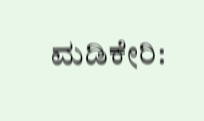ಮಡಿಕೇರಿ: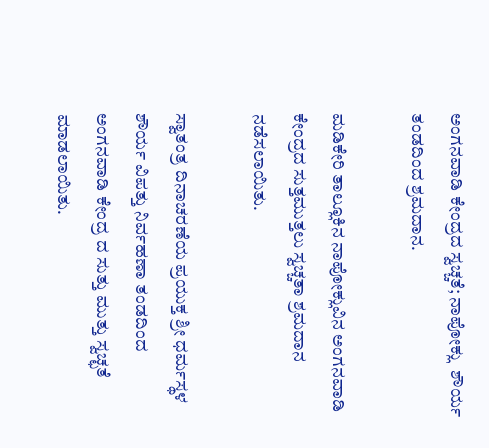ಅಂಗನವಾಡಿ ಕೇಂದ್ರದ ಸ್ವಚ್ಚತೆ; ನಾಪೋಕ್ಲು  ಶೌರ್ಯ ತಂಡದಿಂದ ಶ್ರಮದಾನ.

ಮಡಿಕೇರಿ ತಾಲ್ಲೂಕಿನ ನಾಪೋಕ್ಲುವಿನ ಅಂಗನವಾಡಿ ಕೇಂದ್ರದ ಸುತ್ತಮುತ್ತಲು ಸ್ವಚ್ಚತಾ ಶ್ರಮದಾನ ನಡೆಸಲಾಯಿತು.

ಸ್ವಾತಂತ್ರ ದಿನಾಚರಣೆಯ ಪ್ರಯುಕ್ತ ಶ್ರೀ ಧರ್ಮಸ್ಥಳ ಶೌರ್ಯ ವಿಪತ್ತು ನಿರ್ವಹಣಾ ತಂಡದಿಂದ ಅಂಗನವಾಡಿ ಕೇಂದ್ರ ದ ಸುತ್ತು ಮುತ್ತು ಸ್ವಚ್ಛತೆ ಮಾಡಲಾಯಿತು.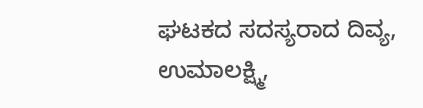ಘಟಕದ ಸದಸ್ಯರಾದ ದಿವ್ಯ, ಉಮಾಲಕ್ಷ್ಮಿ,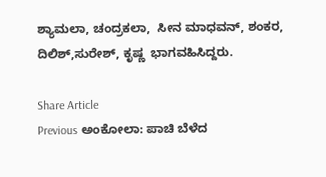ಶ್ಯಾಮಲಾ, ಚಂದ್ರಕಲಾ,  ಸೀನ ಮಾಧವನ್, ಶಂಕರ, ದಿಲಿಶ್,ಸುರೇಶ್, ಕೃಷ್ಣ  ಭಾಗವಹಿಸಿದ್ದರು.

Share Article
Previous ಅಂಕೋಲಾ: ಪಾಚಿ ಬೆಳೆದ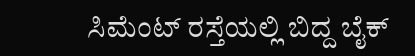ಸಿಮೆಂಟ್ ರಸ್ತೆಯಲ್ಲಿ ಬಿದ್ದ ಬೈಕ್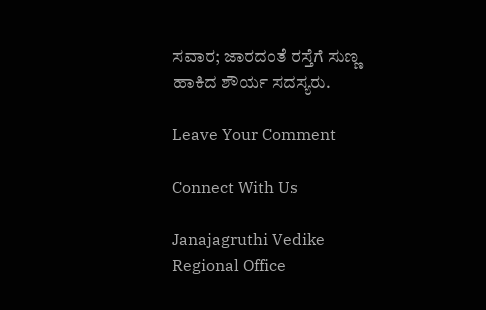ಸವಾರ; ಜಾರದಂತೆ ರಸ್ತೆಗೆ ಸುಣ್ಣ ಹಾಕಿದ ಶೌರ್ಯ ಸದಸ್ಯರು.

Leave Your Comment

Connect With Us

Janajagruthi Vedike Regional Office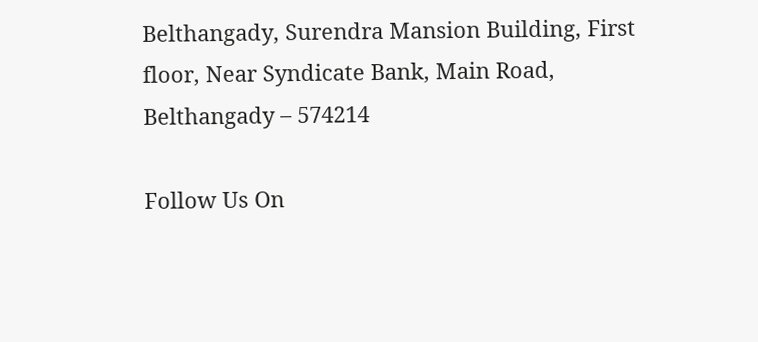Belthangady, Surendra Mansion Building, First floor, Near Syndicate Bank, Main Road, Belthangady – 574214

Follow Us On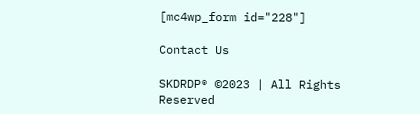[mc4wp_form id="228"]

Contact Us

SKDRDP® ©2023 | All Rights Reserved